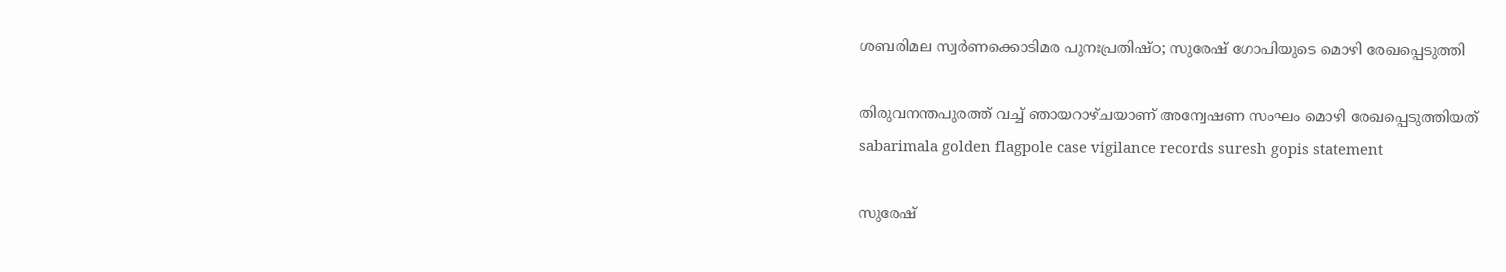ശബരിമല സ്വർണക്കൊടിമര പുനഃപ്രതിഷ്ഠ; സുരേഷ് ഗോപിയുടെ മൊഴി രേഖപ്പെടുത്തി

തിരുവനന്തപുരത്ത് വച്ച് ഞായറാഴ്ചയാണ് അന്വേഷണ സംഘം മൊഴി രേഖപ്പെടുത്തിയത്
sabarimala golden flagpole case vigilance records suresh gopis statement

സുരേഷ്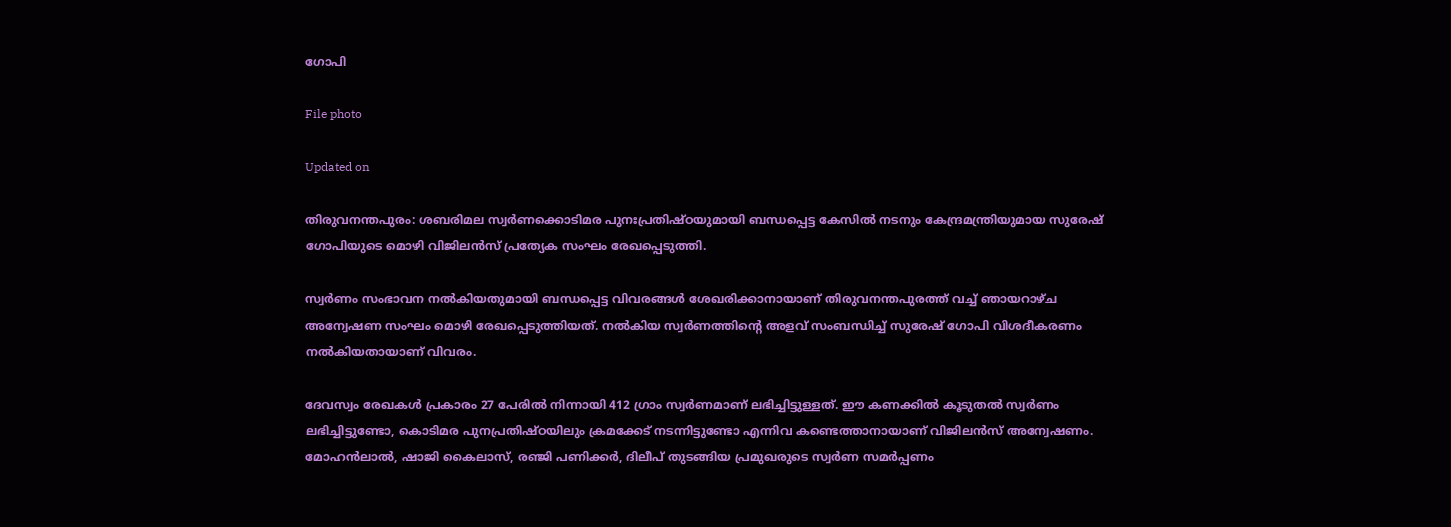ഗോപി

File photo

Updated on

തിരുവനന്തപുരം: ശബരിമല സ്വർണക്കൊടിമര പുനഃപ്രതിഷ്ഠയുമായി ബന്ധപ്പെട്ട കേസിൽ നടനും കേന്ദ്രമന്ത്രിയുമായ സുരേഷ് ഗോപിയുടെ മൊഴി വിജിലൻസ് പ്രത്യേക സംഘം രേഖപ്പെടുത്തി.

സ്വർ‌ണം സംഭാവന നൽകിയതുമായി ബന്ധപ്പെട്ട വിവരങ്ങൾ ശേഖരിക്കാനായാണ് തിരുവനന്തപുരത്ത് വച്ച് ഞായറാഴ്ച അന്വേഷണ സംഘം മൊഴി രേഖപ്പെടുത്തിയത്. നൽകിയ സ്വർണത്തിന്‍റെ അളവ് സംബന്ധിച്ച് സുരേഷ് ഗോപി വിശദീകരണം നൽകിയതായാണ് വിവരം.

ദേവസ്വം രേഖകൾ പ്രകാരം 27 പേരിൽ നിന്നായി 412 ഗ്രാം സ്വർണമാണ് ലഭിച്ചിട്ടുള്ളത്. ഈ കണക്കിൽ കൂടുതൽ സ്വർണം ലഭിച്ചിട്ടുണ്ടോ, കൊടിമര പുനപ്രതിഷ്ഠയിലും ക്രമക്കേട് നടന്നിട്ടുണ്ടോ എന്നിവ കണ്ടെത്താനായാണ് വിജിലൻസ് അന്വേഷണം. മോഹൻലാൽ, ഷാജി കൈലാസ്, രഞ്ജി പണിക്കർ, ദിലീപ് തുടങ്ങിയ പ്രമുഖരുടെ സ്വർണ സമർപ്പണം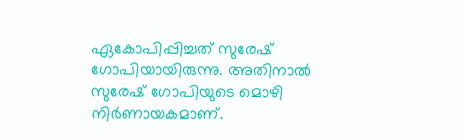ഏകോപിപ്പിച്ചത് സുരേഷ് ഗോപിയായിരുന്നു. അതിനാൽ സുരേഷ് ഗോപിയുടെ മൊഴി നിർണായകമാണ്.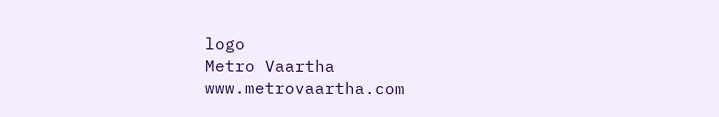logo
Metro Vaartha
www.metrovaartha.com